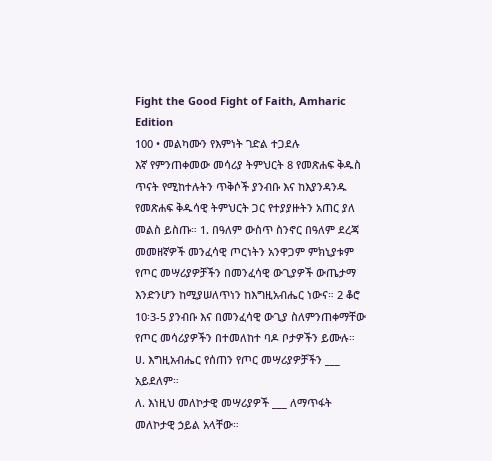Fight the Good Fight of Faith, Amharic Edition
100 • መልካሙን የእምነት ገድል ተጋደሉ
እኛ የምንጠቀመው መሳሪያ ትምህርት 8 የመጽሐፍ ቅዱስ ጥናት የሚከተሉትን ጥቅሶች ያንብቡ እና ከእያንዳንዱ የመጽሐፍ ቅዱሳዊ ትምህርት ጋር የተያያዙትን አጠር ያለ መልስ ይስጡ። 1. በዓለም ውስጥ ስንኖር በዓለም ደረጃ መመዘኛዎች መንፈሳዊ ጦርነትን አንዋጋም ምክኒያቱም የጦር መሣሪያዎቻችን በመንፈሳዊ ውጊያዎች ውጤታማ እንድንሆን ከሚያሠለጥነን ከእግዚአብሔር ነውና። 2 ቆሮ 10፡3-5 ያንብቡ እና በመንፈሳዊ ውጊያ ስለምንጠቀማቸው የጦር መሳሪያዎችን በተመለከተ ባዶ ቦታዎችን ይሙሉ።
ሀ. እግዚአብሔር የሰጠን የጦር መሣሪያዎቻችን ___ አይደለም።
ለ. እነዚህ መለኮታዊ መሣሪያዎች ___ ለማጥፋት መለኮታዊ ኃይል አላቸው።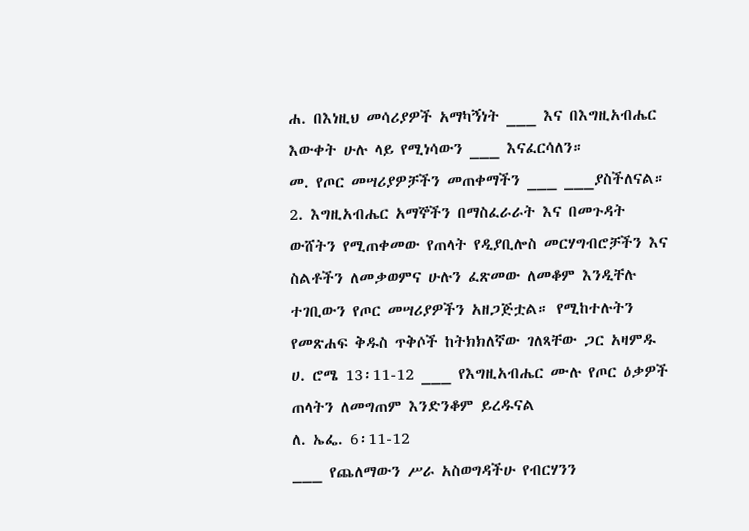ሐ. በእነዚህ መሳሪያዎች አማካኝነት ___ እና በእግዚአብሔር እውቀት ሁሉ ላይ የሚነሳውን ___ እናፈርሳለን።
መ. የጦር መሣሪያዎቻችን መጠቀማችን ___ ___ያስችለናል።
2. እግዚአብሔር አማኞችን በማስፈራራት እና በመጉዳት ውሸትን የሚጠቀመው የጠላት የዲያቢሎስ መርሃግብሮቻችን እና ስልቶችን ለመቃወምና ሁሉን ፈጽመው ለመቆም እንዲቸሉ ተገቢውን የጦር መሣሪያዎችን አዘጋጅቷል። የሚከተሉትን የመጽሐፍ ቅዱስ ጥቅሶች ከትክክለኛው ገለጻቸው ጋር አዛምዱ
ሀ. ሮሜ 13፡11-12 ___ የእግዚአብሔር ሙሉ የጦር ዕቃዎች ጠላትን ለመግጠም እንድንቆም ይረዱናል
ለ. ኤፌ. 6፡11-12
___ የጨለማውን ሥራ አስወግዳችሁ የብርሃንን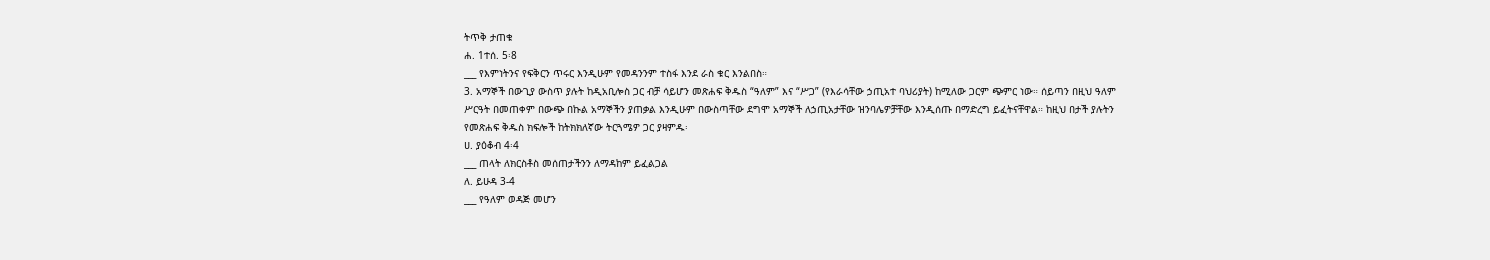ትጥቅ ታጠቁ
ሐ. 1ተሰ. 5፡8
___ የእምነትንና የፍቅርን ጥሩር እንዲሁም የመዳንንም ተስፋ እንደ ራስ ቁር እንልበስ።
3. አማኞች በውጊያ ውስጥ ያሉት ከዲአቢሎስ ጋር ብቻ ሳይሆን መጽሐፍ ቅዱስ “ዓለም” እና “ሥጋ” (የእራሳቸው ኃጢአተ ባህሪያት) ከሚለው ጋርም ጭምር ነው። ሰይጣን በዚህ ዓለም ሥርዓት በመጠቀም በውጭ በኩል አማኞችን ያጠቃል እንዲሁም በውስጣቸው ደግሞ አማኞች ለኃጢአታቸው ዝንባሌዎቻቸው እንዲሰጡ በማድረግ ይፈትናቸዋል። ከዚህ በታች ያሉትን የመጽሐፍ ቅዱስ ክፍሎች ከትክክለኛው ትርጓሜዎ ጋር ያዛምዱ፡
ሀ. ያዕቆብ 4፡4
___ ጠላት ለክርስቶስ መሰጠታችንን ለማዳከም ይፈልጋል
ለ. ይሁዳ 3-4
___ የዓለም ወዳጅ መሆን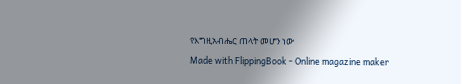የእግዚአብሔር ጠላት መሆን ነው
Made with FlippingBook - Online magazine maker